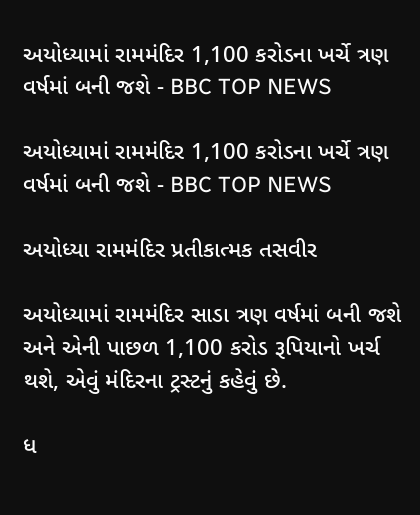અયોધ્યામાં રામમંદિર 1,100 કરોડના ખર્ચે ત્રણ વર્ષમાં બની જશે - BBC TOP NEWS

અયોધ્યામાં રામમંદિર 1,100 કરોડના ખર્ચે ત્રણ વર્ષમાં બની જશે - BBC TOP NEWS

અયોધ્યા રામમંદિર પ્રતીકાત્મક તસવીર

અયોધ્યામાં રામમંદિર સાડા ત્રણ વર્ષમાં બની જશે અને એની પાછળ 1,100 કરોડ રૂપિયાનો ખર્ચ થશે, એવું મંદિરના ટ્રસ્ટનું કહેવું છે.

ધ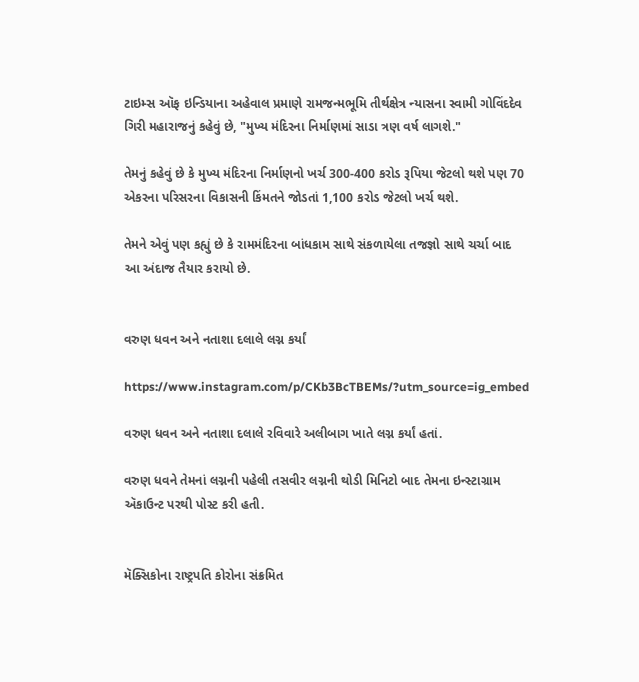ટાઇમ્સ ઑફ ઇન્ડિયાના અહેવાલ પ્રમાણે રામજન્મભૂમિ તીર્થક્ષેત્ર ન્યાસના સ્વામી ગોવિંદદેવ ગિરી મહારાજનું કહેવું છે, "મુખ્ય મંદિરના નિર્માણમાં સાડા ત્રણ વર્ષ લાગશે."

તેમનું કહેવું છે કે મુખ્ય મંદિરના નિર્માણનો ખર્ચ 300-400 કરોડ રૂપિયા જેટલો થશે પણ 70 એકરના પરિસરના વિકાસની કિંમતને જોડતાં 1,100 કરોડ જેટલો ખર્ચ થશે.

તેમને એવું પણ કહ્યું છે કે રામમંદિરના બાંધકામ સાથે સંકળાયેલા તજજ્ઞો સાથે ચર્ચા બાદ આ અંદાજ તૈયાર કરાયો છે.


વરુણ ધવન અને નતાશા દલાલે લગ્ન કર્યાં

https://www.instagram.com/p/CKb3BcTBEMs/?utm_source=ig_embed

વરુણ ધવન અને નતાશા દલાલે રવિવારે અલીબાગ ખાતે લગ્ન કર્યાં હતાં.

વરુણ ધવને તેમનાં લગ્નની પહેલી તસવીર લગ્નની થોડી મિનિટો બાદ તેમના ઇન્સ્ટાગ્રામ ઍકાઉન્ટ પરથી પોસ્ટ કરી હતી.


મૅક્સિકોના રાષ્ટ્રપતિ કોરોના સંક્રમિત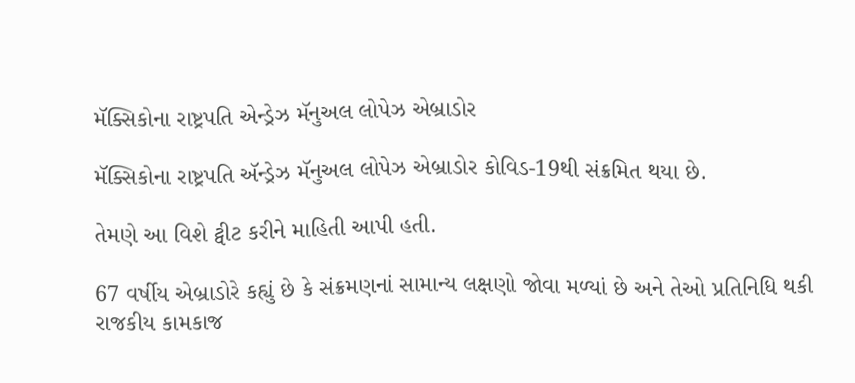મૅક્સિકોના રાષ્ટ્રપતિ એન્ડ્રેઝ મૅનુઅલ લોપેઝ એબ્રાડોર

મૅક્સિકોના રાષ્ટ્રપતિ ઍન્ડ્રેઝ મૅનુઅલ લોપેઝ એબ્રાડોર કોવિડ-19થી સંક્રમિત થયા છે.

તેમણે આ વિશે ટ્વીટ કરીને માહિતી આપી હતી.

67 વર્ષીય એબ્રાડોરે કહ્યું છે કે સંક્રમણનાં સામાન્ય લક્ષણો જોવા મળ્યાં છે અને તેઓ પ્રતિનિધિ થકી રાજકીય કામકાજ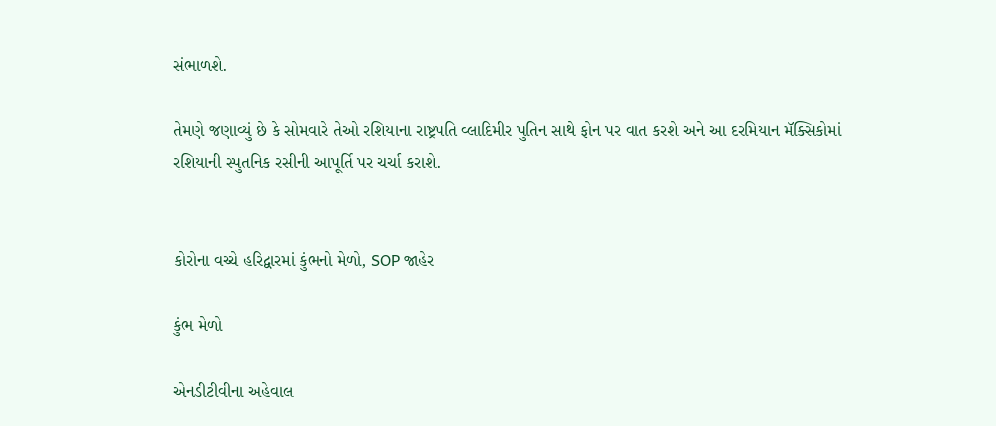સંભાળશે.

તેમણે જણાવ્યું છે કે સોમવારે તેઓ રશિયાના રાષ્ટ્રપતિ વ્લાદિમીર પુતિન સાથે ફોન પર વાત કરશે અને આ દરમિયાન મૅક્સિકોમાં રશિયાની સ્પુતનિક રસીની આપૂર્તિ પર ચર્ચા કરાશે.


કોરોના વચ્ચે હરિદ્વારમાં કુંભનો મેળો, SOP જાહેર

કુંભ મેળો

એનડીટીવીના અહેવાલ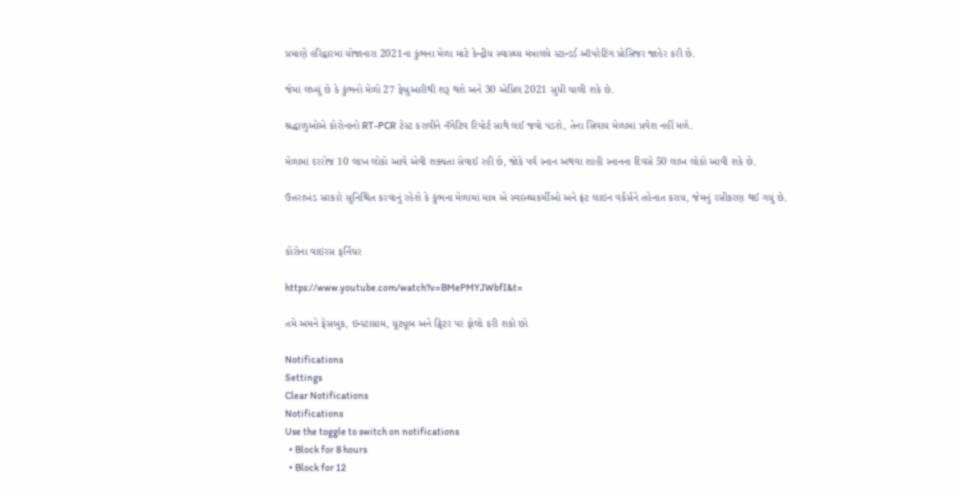પ્રમાણે હરિદ્વારમાં યોજાનારા 2021ના કુંભના મેળા માટે કેન્દ્રીય સ્વાસ્થ્ય મંત્રાલયે સ્ટાન્ડર્ડ ઑપરેટિંગ પ્રોસિજર જાહેર કરી છે.

જેમાં લખ્યું છે કે કુંભનો મેળો 27 ફેબ્રુઆરીથી શરૂ થશે અને 30 એપ્રિલ 2021 સુધી ચાલી શકે છે.

શ્રદ્ધાળુઓએ કોરોનાનો RT-PCR ટેસ્ટ કરાવીને નૅગેટિવ રિપોર્ટ સાથે લઈ જવો પડશે, તેના સિવાય મેળામાં પ્રવેશ નહીં મળે.

મેળામાં દરરોજ 10 લાખ લોકો આવે એવી શક્યતા સેવાઈ રહી છે, જોકે પર્વ સ્નાન અથવા શાહી સ્નાનના દિવસે 50 લાખ લોકો આવી શકે છે.

ઉત્તરાખંડ સરકારે સુનિશ્ચિત કરવાનું રહેશે કે કુંભના મેળામાં માત્ર એ સ્વાસ્થ્યકર્મીઓ અને ફ્રંટ લાઇન વર્કર્સને તહેનાત કરાય, જેમનું રસીકરણ થઈ ગયું છે.


કોરોના વાઇરસ ફર્નિચર

https://www.youtube.com/watch?v=BMePMYJWbfI&t=

તમે અમને ફેસબુક, ઇન્સ્ટાગ્રામ, યૂટ્યૂબ અને ટ્વિટર પર ફોલો કરી શકો છો

Notifications
Settings
Clear Notifications
Notifications
Use the toggle to switch on notifications
  • Block for 8 hours
  • Block for 12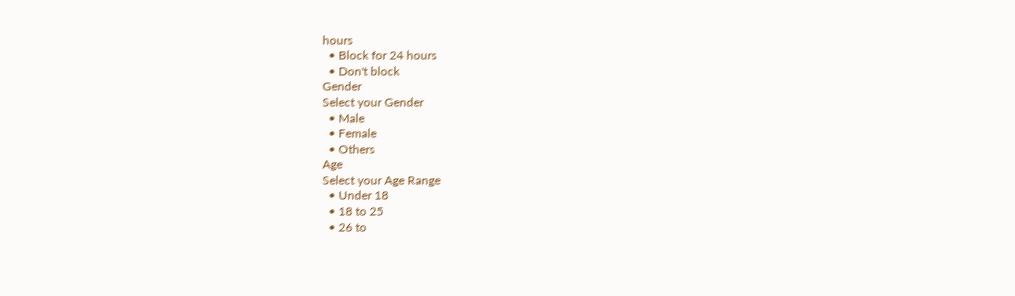hours
  • Block for 24 hours
  • Don't block
Gender
Select your Gender
  • Male
  • Female
  • Others
Age
Select your Age Range
  • Under 18
  • 18 to 25
  • 26 to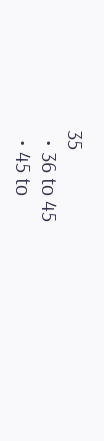35
  • 36 to 45
  • 45 to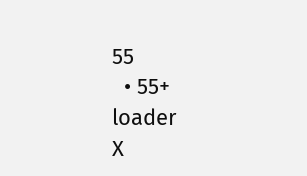55
  • 55+
loader
X